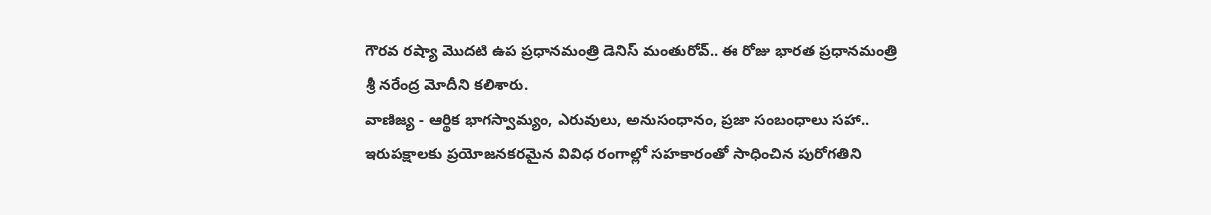గౌరవ రష్యా మొదటి ఉప ప్రధానమంత్రి డెనిస్ మంతురోవ్.. ఈ రోజు భారత ప్రధానమంత్రి శ్రీ నరేంద్ర మోదీని కలిశారు.
వాణిజ్య - ఆర్థిక భాగస్వామ్యం, ఎరువులు, అనుసంధానం, ప్రజా సంబంధాలు సహా.. ఇరుపక్షాలకు ప్రయోజనకరమైన వివిధ రంగాల్లో సహకారంతో సాధించిన పురోగతిని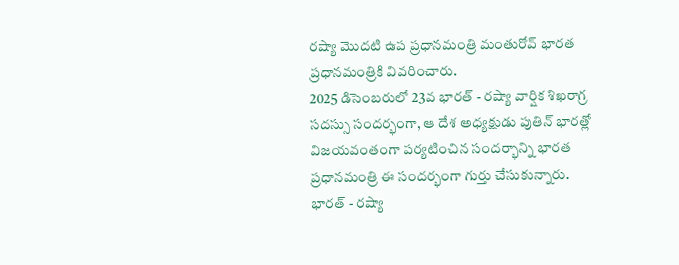రష్యా మొదటి ఉప ప్రధానమంత్రి మంతురోవ్ భారత ప్రధానమంత్రికి వివరించారు.
2025 డిసెంబరులో 23వ భారత్ - రష్యా వార్షిక శిఖరాగ్ర సదస్సు సందర్భంగా, ఆ దేశ అధ్యక్షుడు పుతిన్ భారత్లో విజయవంతంగా పర్యటించిన సందర్భాన్ని భారత ప్రధానమంత్రి ఈ సందర్భంగా గుర్తు చేసుకున్నారు.
భారత్ - రష్యా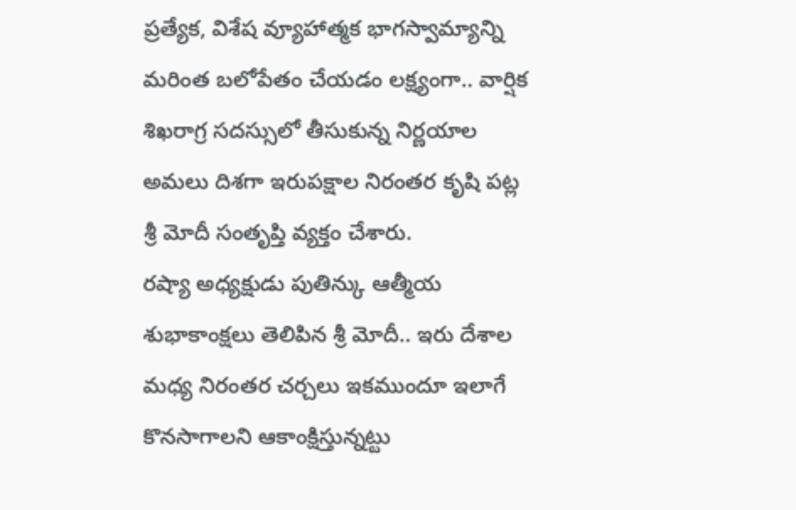ప్రత్యేక, విశేష వ్యూహాత్మక భాగస్వామ్యాన్ని మరింత బలోపేతం చేయడం లక్ష్యంగా.. వార్షిక శిఖరాగ్ర సదస్సులో తీసుకున్న నిర్ణయాల అమలు దిశగా ఇరుపక్షాల నిరంతర కృషి పట్ల శ్రీ మోదీ సంతృప్తి వ్యక్తం చేశారు.
రష్యా అధ్యక్షుడు పుతిన్కు ఆత్మీయ శుభాకాంక్షలు తెలిపిన శ్రీ మోదీ.. ఇరు దేశాల మధ్య నిరంతర చర్చలు ఇకముందూ ఇలాగే కొనసాగాలని ఆకాంక్షిస్తున్నట్టు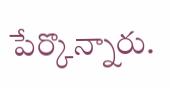పేర్కొన్నారు.